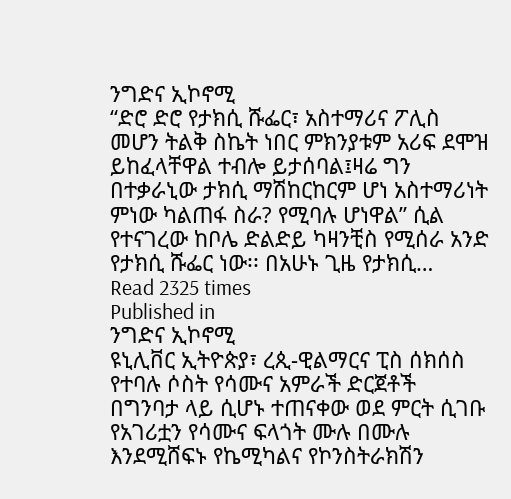ንግድና ኢኮኖሚ
“ድሮ ድሮ የታክሲ ሹፌር፣ አስተማሪና ፖሊስ መሆን ትልቅ ስኬት ነበር ምክንያቱም አሪፍ ደሞዝ ይከፈላቸዋል ተብሎ ይታሰባል፤ዛሬ ግን በተቃራኒው ታክሲ ማሽከርከርም ሆነ አስተማሪነት ምነው ካልጠፋ ስራ? የሚባሉ ሆነዋል” ሲል የተናገረው ከቦሌ ድልድይ ካዛንቺስ የሚሰራ አንድ የታክሲ ሹፌር ነው፡፡ በአሁኑ ጊዜ የታክሲ…
Read 2325 times
Published in
ንግድና ኢኮኖሚ
ዩኒሊቨር ኢትዮጵያ፣ ረጲ-ዊልማርና ፒስ ሰክሰስ የተባሉ ሶስት የሳሙና አምራች ድርጀቶች በግንባታ ላይ ሲሆኑ ተጠናቀው ወደ ምርት ሲገቡ የአገሪቷን የሳሙና ፍላጎት ሙሉ በሙሉ እንደሚሸፍኑ የኬሚካልና የኮንስትራክሽን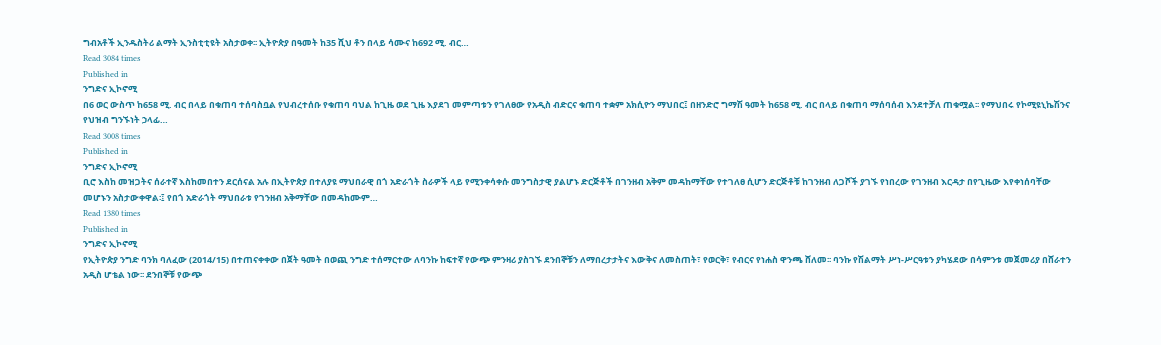ግብአቶች ኢንዱስትሪ ልማት ኢንስቲቲዩት አስታወቀ፡፡ ኢትዮጵያ በዓመት ከ35 ሺህ ቶን በላይ ሳሙና ከ692 ሚ. ብር…
Read 3084 times
Published in
ንግድና ኢኮኖሚ
በ6 ወር ውስጥ ከ658 ሚ. ብር በላይ በቁጠባ ተሰባስቧል የህብረተሰቡ የቁጠባ ባህል ከጊዜ ወደ ጊዜ እያደገ መምጣቱን የገለፀው የአዲስ ብድርና ቁጠባ ተቋም አክሲዮን ማህበር፤ በዘንድሮ ግማሽ ዓመት ከ658 ሚ. ብር በላይ በቁጠባ ማሰባሰብ እንደተቻለ ጠቁሟል፡፡ የማህበሩ የኮሚዩኒኬሽንና የህዝብ ግንኙነት ኃላፊ…
Read 3008 times
Published in
ንግድና ኢኮኖሚ
ቢሮ እስከ መዝጋትና ሰራተኛ እስከመበተን ደርሰናል አሉ በኢትዮጵያ በተለያዩ ማህበራዊ በጎ አድራጎት ስራዎች ላይ የሚንቀሳቀሱ መንግስታዊ ያልሆኑ ድርጅቶች በገንዘብ አቅም መዳከማቸው የተገለፀ ሲሆን ድርጅቶቹ ከገንዘብ ለጋሾች ያገኙ የነበረው የገንዘብ እርዳታ በየጊዜው እየቀነሰባቸው መሆኑን አስታውቀዋል፡፤ የበጎ አድራጎት ማህበራቱ የገንዘብ አቅማቸው በመዳከሙም…
Read 1380 times
Published in
ንግድና ኢኮኖሚ
የኢትዮጵያ ንግድ ባንክ ባለፈው (2014/15) በተጠናቀቀው በጀት ዓመት በወጪ ንግድ ተሰማርተው ለባንኩ ከፍተኛ የውጭ ምንዛሪ ያስገኙ ደንበኞቹን ለማበረታታትና እውቅና ለመስጠት፣ የወርቅ፣ የብርና የነሐስ ዋንጫ ሸለመ፡፡ ባንኩ የሽልማት ሥነ-ሥርዓቱን ያካሄደው በሳምንቱ መጀመሪያ በሸራተን አዲስ ሆቴል ነው፡፡ ደንበኞቹ የውጭ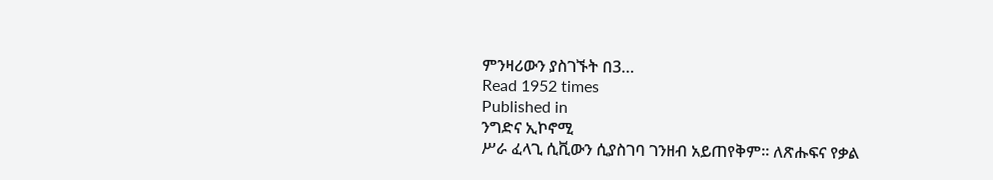ምንዛሪውን ያስገኙት በ3…
Read 1952 times
Published in
ንግድና ኢኮኖሚ
ሥራ ፈላጊ ሲቪውን ሲያስገባ ገንዘብ አይጠየቅም፡፡ ለጽሑፍና የቃል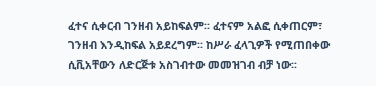ፈተና ሲቀርብ ገንዘብ አይከፍልም፡፡ ፈተናም አልፎ ሲቀጠርም፣ ገንዘብ እንዲከፍል አይደረግም፡፡ ከሥራ ፈላጊዎች የሚጠበቀው ሲቪአቸውን ለድርጅቱ አስገብተው መመዝገብ ብቻ ነው፡፡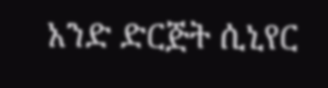አንድ ድርጅት ሲኒየር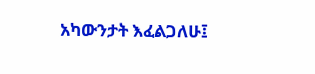አካውንታት እፈልጋለሁ፤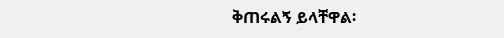ቅጠሩልኝ ይላቸዋል፡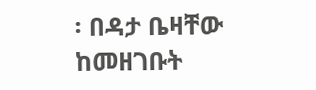፡ በዳታ ቤዛቸው ከመዘገቡት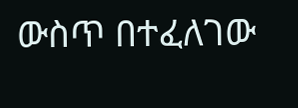ውስጥ በተፈለገው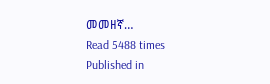መመዘኛ…
Read 5488 times
Published in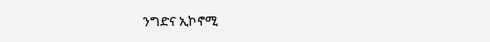ንግድና ኢኮኖሚ